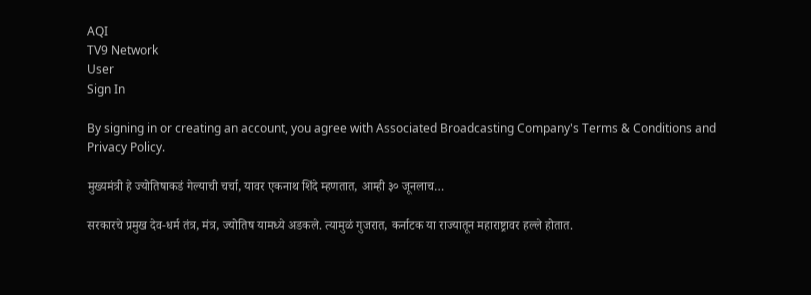AQI
TV9 Network
User
Sign In

By signing in or creating an account, you agree with Associated Broadcasting Company's Terms & Conditions and Privacy Policy.

मुख्यमंत्री हे ज्योतिषाकडं गेल्याची चर्चा, यावर एकनाथ शिंदे म्हणतात, आम्ही ३० जूनलाच…

सरकारचे प्रमुख देव-धर्म तंत्र, मंत्र, ज्योतिष यामध्ये अडकले. त्यामुळं गुजरात, कर्नाटक या राज्यातून महाराष्ट्रावर हल्ले होतात.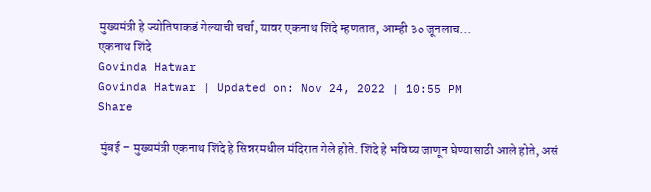मुख्यमंत्री हे ज्योतिषाकडं गेल्याची चर्चा, यावर एकनाथ शिंदे म्हणतात, आम्ही ३० जूनलाच...
एकनाथ शिंदे
Govinda Hatwar
Govinda Hatwar | Updated on: Nov 24, 2022 | 10:55 PM
Share

 मुंबई – मुख्यमंत्री एकनाथ शिंदे हे सिन्नरमधील मंदिरात गेले होते. शिंदे हे भविष्य जाणून घेण्यासाठी आले होते, असं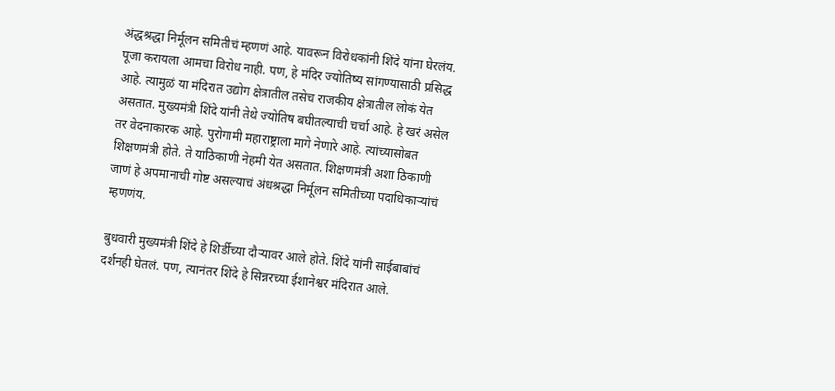अंद्धश्रद्धा निर्मूलन समितीचं म्हणणं आहे. यावरून विरोधकांनी शिंदे यांना घेरलंय. पूजा करायला आमचा विरोध नाही. पण, हे मंदिर ज्योतिष्य सांगण्यासाठी प्रसिद्ध आहे. त्यामुळं या मंदिरात उद्योग क्षेत्रातील तसेच राजकीय क्षेत्रातील लोकं येत असतात. मुख्यमंत्री शिंदे यांनी तेथे ज्योतिष बघीतल्याची चर्चा आहे. हे खरं असेल तर वेदनाकारक आहे. पुरोगामी महाराष्ट्राला मागे नेणारे आहे. त्यांच्यासोबत शिक्षणमंत्री होते. ते याठिकाणी नेहमी येत असतात. शिक्षणमंत्री अशा ठिकाणी जाणं हे अपमानाची गोष्ट असल्याचं अंधश्रद्धा निर्मूलन समितीच्या पदाधिकाऱ्यांचं म्हणणंय.

बुधवारी मुख्यमंत्री शिंदे हे शिर्डीच्या दौऱ्यावर आले होते. शिंदे यांनी साईबाबांचं दर्शनही घेतलं. पण, त्यानंतर शिंदे हे सिन्नरच्या ईशानेश्वर मंदिरात आले.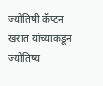ज्योतिषी कॅप्टन खरात यांच्याकडून ज्योतिष्य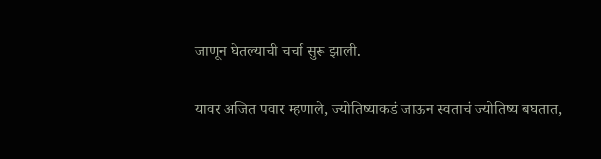जाणून घेतल्याची चर्चा सुरू झाली.

यावर अजित पवार म्हणाले, ज्योतिष्याकडं जाऊन स्वताचं ज्योतिष्य बघतात,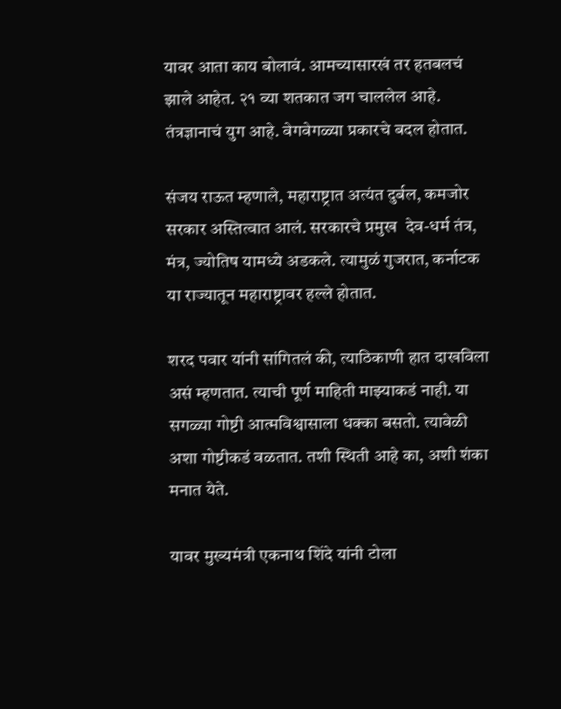यावर आता काय बोलावं. आमच्यासारखं तर हतबलचं झाले आहेत. २१ व्या शतकात जग चाललेल आहे. तंत्रज्ञानाचं युग आहे. वेगवेगळ्या प्रकारचे बदल होतात.

संजय राऊत म्हणाले, महाराष्ट्रात अत्यंत दुर्बल, कमजोर सरकार अस्तित्वात आलं. सरकारचे प्रमुख  देव-धर्म तंत्र, मंत्र, ज्योतिष यामध्ये अडकले. त्यामुळं गुजरात, कर्नाटक या राज्यातून महाराष्ट्रावर हल्ले होतात.

शरद पवार यांनी सांगितलं की, त्याठिकाणी हात दाखविला असं म्हणतात. त्याची पूर्ण माहिती माझ्याकडं नाही. या सगळ्या गोष्टी आत्मविश्वासाला धक्का बसतो. त्यावेळी अशा गोष्टीकडं वळतात. तशी स्थिती आहे का, अशी शंका मनात येते.

यावर मुख्यमंत्री एकनाथ शिंदे यांनी टोला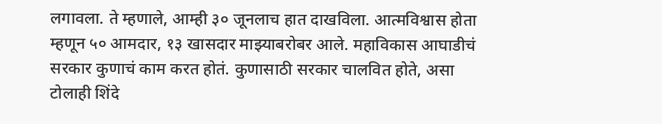लगावला. ते म्हणाले, आम्ही ३० जूनलाच हात दाखविला. आत्मविश्वास होता म्हणून ५० आमदार, १३ खासदार माझ्याबरोबर आले. महाविकास आघाडीचं सरकार कुणाचं काम करत होतं. कुणासाठी सरकार चालवित होते, असा टोलाही शिंदे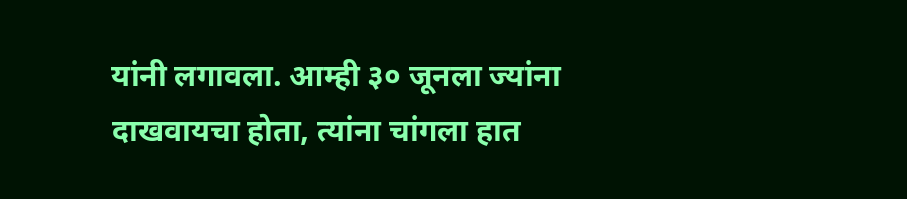यांनी लगावला. आम्ही ३० जूनला ज्यांना दाखवायचा होता, त्यांना चांगला हात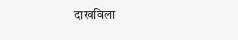दाखविला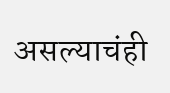असल्याचंही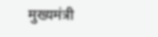मुख्यमंत्री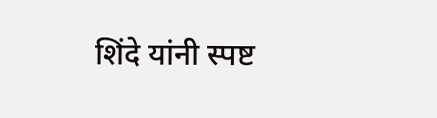शिंदे यांनी स्पष्ट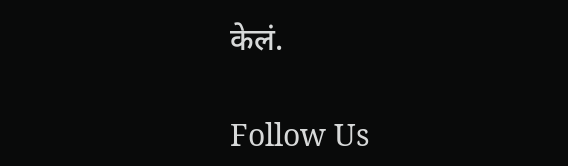केलं.

Follow Us